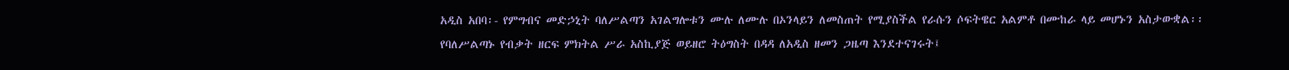አዲስ አበባ፡- የምግብና መድኃኒት ባለሥልጣን አገልግሎቱን ሙሉ ለሙሉ በኦንላይን ለመስጠት የሚያስችል የራሱን ሶፍትዌር አልምቶ በሙከራ ላይ መሆኑን አስታውቋል፡፡
የባለሥልጣኑ የብቃት ዘርፍ ምክትል ሥራ አስኪያጅ ወይዘሮ ትዕግስት በዳዳ ለአዲስ ዘመን ጋዜጣ እንደተናገሩት፤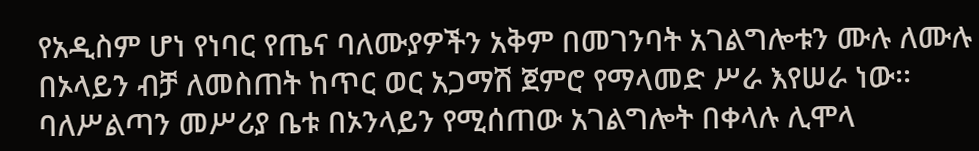የአዲስም ሆነ የነባር የጤና ባለሙያዎችን አቅም በመገንባት አገልግሎቱን ሙሉ ለሙሉ በኦላይን ብቻ ለመስጠት ከጥር ወር አጋማሽ ጀምሮ የማላመድ ሥራ እየሠራ ነው፡፡
ባለሥልጣን መሥሪያ ቤቱ በኦንላይን የሚሰጠው አገልግሎት በቀላሉ ሊሞላ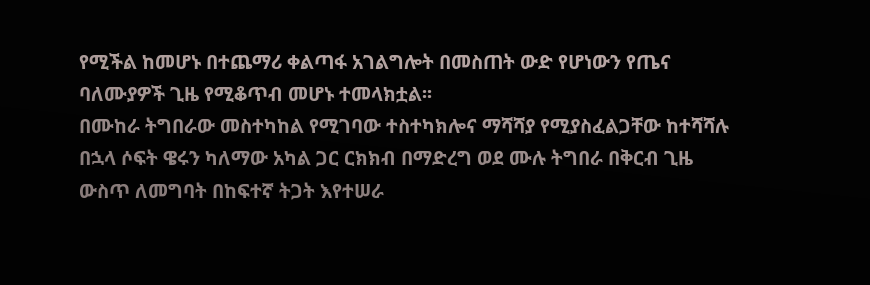የሚችል ከመሆኑ በተጨማሪ ቀልጣፋ አገልግሎት በመስጠት ውድ የሆነውን የጤና ባለሙያዎች ጊዜ የሚቆጥብ መሆኑ ተመላክቷል፡፡
በሙከራ ትግበራው መስተካከል የሚገባው ተስተካክሎና ማሻሻያ የሚያስፈልጋቸው ከተሻሻሉ በኋላ ሶፍት ዌሩን ካለማው አካል ጋር ርክክብ በማድረግ ወደ ሙሉ ትግበራ በቅርብ ጊዜ ውስጥ ለመግባት በከፍተኛ ትጋት እየተሠራ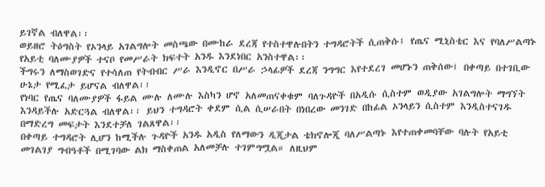ይገኛል ብለዋል፡፡
ወይዘሮ ትዕግስት የኦንላይ አገልግሎት መስጫው በሙከራ ደረጃ የተስተዋሉበትን ተግዳሮትች ሲጠቅሱ፤ የጤና ሚኒስቴር እና የባለሥልጣኑ የአይቲ ባለሙያዎች ተናቦ የመሥራት ክፍተት አንዱ እንደነበር አንስተዋል፡፡
ችግሩን ለማስወገድና የተሳለጠ የትብብር ሥራ እንዲኖር በሥራ ኃላፊዎች ደረጃ ንግግር እየተደረገ መሆኑን ጠቅሰው፤ በቀጣይ በተገቢው ሁኔታ የሚፈታ ይሆናል ብለዋል፡፡
የነባር የጤና ባለሙያዎች ፋይል ሙሉ ለሙሉ እስካን ሆኖ አለመጠናቀቁም ባለጉዳዮች በአዲሱ ሲስተም ወዲያው አገልግሎት ማግኘት እንዳይችሉ አድርጓል ብለዋል፡፡ ይህን ተግዳሮት ቀደም ሲል ሲሠራበት በነበረው መንገድ በከፊል ኦንላይን ሲስተም እንዲስተናገዱ በማድረግ መፍታት እንደተቻለ ገልጸዋል፡፡
በቀጣይ ተግዳሮት ሊሆን ከሚችሉ ጉዳዮች አንዱ አዲስ የለማውን ዲጂታል ቴክኖሎጂ ባለሥልጣኑ እየተጠቀመባቸው ባሉት የአይቲ መገልገያ ግብዓቶች በሚገባው ልክ ማስቀጠል አለመቻሉ ተገምግሟል። ለዚህም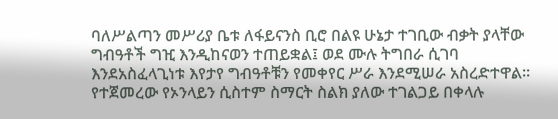ባለሥልጣን መሥሪያ ቤቱ ለፋይናንስ ቢሮ በልዩ ሁኔታ ተገቢው ብቃት ያላቸው ግብዓቶች ግዢ እንዲከናወን ተጠይቋል፤ ወደ ሙሉ ትግበራ ሲገባ እንደአስፈላጊነቱ እየታየ ግብዓቶቹን የመቀየር ሥራ እንደሚሠራ አስረድተዋል፡፡
የተጀመረው የኦንላይን ሲስተም ስማርት ስልክ ያለው ተገልጋይ በቀላሉ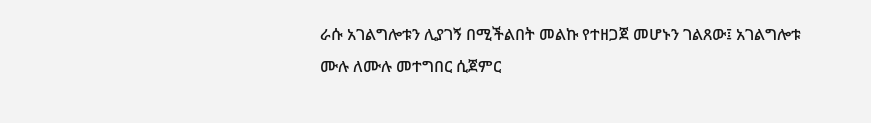ራሱ አገልግሎቱን ሊያገኝ በሚችልበት መልኩ የተዘጋጀ መሆኑን ገልጸው፤ አገልግሎቱ ሙሉ ለሙሉ መተግበር ሲጀምር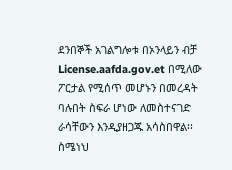ደንበኞች አገልግሎቱ በኦንላይን ብቻ License.aafda.gov.et በሚለው ፖርታል የሚሰጥ መሆኑን በመረዳት ባሉበት ስፍራ ሆነው ለመስተናገድ ራሳቸውን እንዲያዘጋጁ አሳስበዋል፡፡
ስሜነህ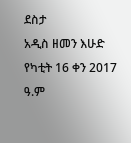ደስታ
አዲስ ዘመን እሁድ የካቲት 16 ቀን 2017 ዓ.ም